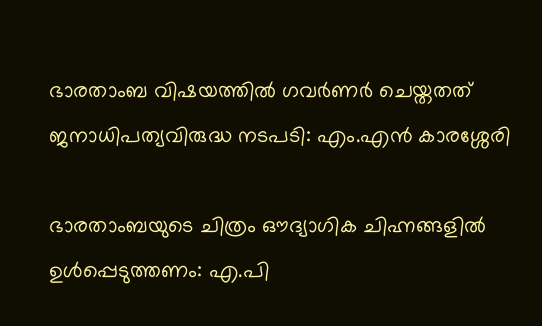ഭാരതാംബ വിഷയത്തില്‍ ഗവര്‍ണര്‍ ചെയ്തതത് ജനാധിപത്യവിരുദ്ധ നടപടി: എം.എന്‍ കാരശ്ശേരി

ഭാരതാംബയുടെ ചിത്രം ഔദ്യാഗിക ചിഹ്നങ്ങളില്‍ ഉള്‍പ്പെടുത്തണം: എ.പി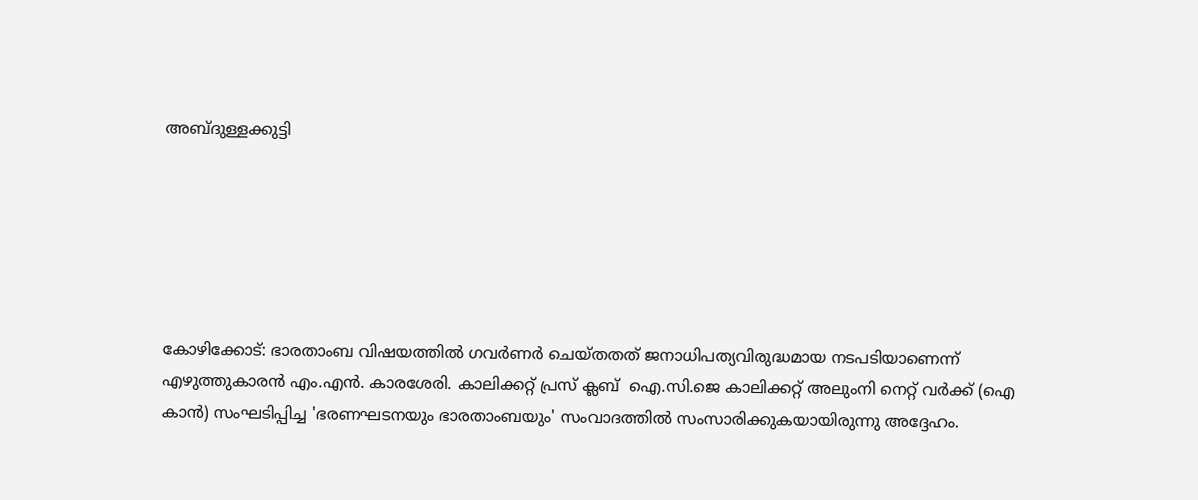അബ്ദുള്ളക്കുട്ടി






കോഴിക്കോട്: ഭാരതാംബ വിഷയത്തില്‍ ഗവര്‍ണര്‍ ചെയ്തതത് ജനാധിപത്യവിരുദ്ധമായ നടപടിയാണെന്ന് എഴുത്തുകാരന്‍ എം.എന്‍. കാരശേരി. കാലിക്കറ്റ് പ്രസ് ക്ലബ്  ഐ.സി.ജെ കാലിക്കറ്റ് അലുംനി നെറ്റ് വര്‍ക്ക് (ഐ കാന്‍) സംഘടിപ്പിച്ച 'ഭരണഘടനയും ഭാരതാംബയും' സംവാദത്തില്‍ സംസാരിക്കുകയായിരുന്നു അദ്ദേഹം.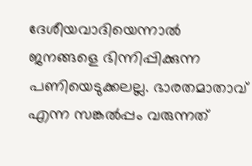ദേശീയവാദിയെന്നാല്‍ ജനങ്ങളെ ഭിന്നിപ്പിക്കുന്ന പണിയെടുക്കലല്ല. ഭാരതമാതാവ് എന്ന സങ്കല്‍പ്പം വരുന്നത്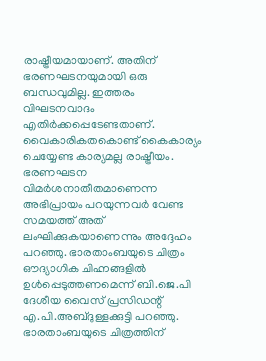രാഷ്ട്രീയമായാണ്. അതിന് ഭരണഘടനയുമായി ഒരു ബന്ധവുമില്ല. ഇത്തരം വിഘടനവാദം എതിര്‍ക്കപ്പെടേണ്ടതാണ്. വൈകാരികതകൊണ്ട് കൈകാര്യം ചെയ്യേണ്ട കാര്യമല്ല രാഷ്ട്രീയം. ഭരണഘടന വിമര്‍ശനാതീതമാണെന്ന അഭിപ്രായം പറയുന്നവര്‍ വേണ്ട സമയത്ത് അത് ലംഘിക്കുകയാണെന്നും അദ്ദേഹം പറഞ്ഞു. ഭാരതാംബയുടെ ചിത്രം ഔദ്യാഗിക ചിഹ്നങ്ങളില്‍ ഉള്‍പ്പെടുത്തണമെന്ന് ബി.ജെ.പി ദേശീയ വൈസ് പ്രസിഡന്റ് എ.പി.അബ്ദുള്ളക്കുട്ടി പറഞ്ഞു. ഭാരതാംബയുടെ ചിത്രത്തിന്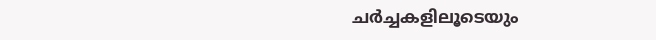ചര്‍ച്ചകളിലൂടെയും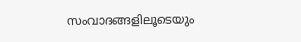സംവാദങ്ങളിലൂടെയും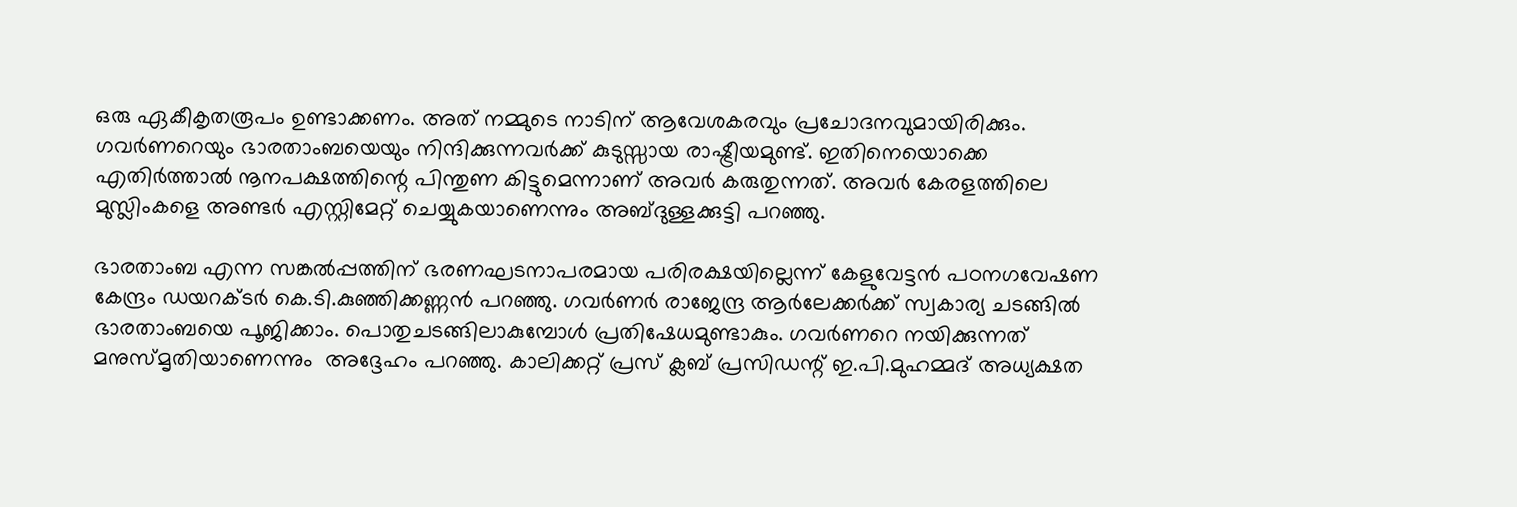ഒരു ഏകീകൃതരൂപം ഉണ്ടാക്കണം. അത് നമ്മുടെ നാടിന് ആവേശകരവും പ്രചോദനവുമായിരിക്കും. ഗവര്‍ണറെയും ഭാരതാംബയെയും നിന്ദിക്കുന്നവര്‍ക്ക് കുടുസ്സായ രാഷ്ട്രീയമുണ്ട്. ഇതിനെയൊക്കെ എതിര്‍ത്താല്‍ നൂനപക്ഷത്തിന്റെ പിന്തുണ കിട്ടുമെന്നാണ് അവര്‍ കരുതുന്നത്. അവര്‍ കേരളത്തിലെ മുസ്ലിംകളെ അണ്ടര്‍ എസ്റ്റിമേറ്റ് ചെയ്യുകയാണെന്നും അബ്ദുള്ളക്കുട്ടി പറഞ്ഞു.

ഭാരതാംബ എന്ന സങ്കല്‍പ്പത്തിന് ഭരണഘടനാപരമായ പരിരക്ഷയില്ലെന്ന് കേളുവേട്ടന്‍ പഠനഗവേഷണ കേന്ദ്രം ഡയറക്ടര്‍ കെ.ടി.കുഞ്ഞിക്കണ്ണന്‍ പറഞ്ഞു. ഗവര്‍ണര്‍ രാജേന്ദ്ര ആര്‍ലേക്കര്‍ക്ക് സ്വകാര്യ ചടങ്ങില്‍ ഭാരതാംബയെ പൂജിക്കാം. പൊതുചടങ്ങിലാകുമ്പോള്‍ പ്രതിഷേധമുണ്ടാകും. ഗവര്‍ണറെ നയിക്കുന്നത് മനുസ്മൃതിയാണെന്നും  അദ്ദേഹം പറഞ്ഞു. കാലിക്കറ്റ് പ്രസ് ക്ലബ് പ്രസിഡന്റ് ഇ.പി.മുഹമ്മദ് അധ്യക്ഷത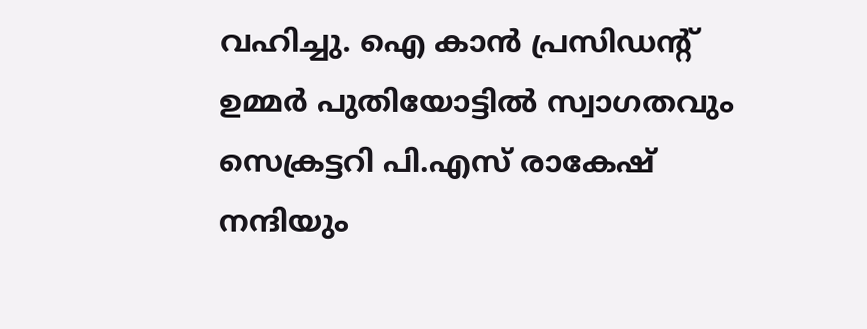വഹിച്ചു. ഐ കാന്‍ പ്രസിഡന്റ് ഉമ്മര്‍ പുതിയോട്ടില്‍ സ്വാഗതവും സെക്രട്ടറി പി.എസ് രാകേഷ് നന്ദിയും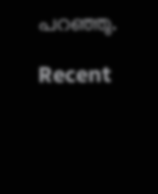പറഞ്ഞു.

Recent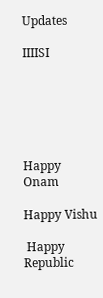Updates

IIIISI






Happy Onam

Happy Vishu

 Happy Republic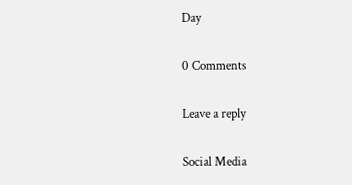Day

0 Comments

Leave a reply

Social Media